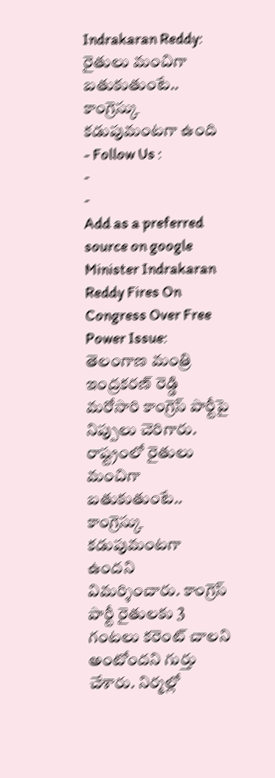Indrakaran Reddy: రైతులు మంచిగా బతుకుతుంటే.. కాంగ్రెస్కు కడుపుమంటగా ఉంది
- Follow Us :
-
-
Add as a preferred
source on google
Minister Indrakaran Reddy Fires On Congress Over Free Power Issue: తెలంగాణ మంత్రి ఇంద్రకరణ్ రెడ్డి మరోసారి కాంగ్రెస్ పార్టీపై నిప్పులు చెరిగారు. రాష్ట్రంలో రైతులు మంచిగా బతుకుతుంటే.. కాంగ్రెస్కు కడుపుమంటగా ఉందని విమర్శించారు. కాంగ్రెస్ పార్టీ రైతులకు 3 గంటలు కరెంట్ చాలని అంటోందని గుర్తు చేశారు. నిర్మల్లో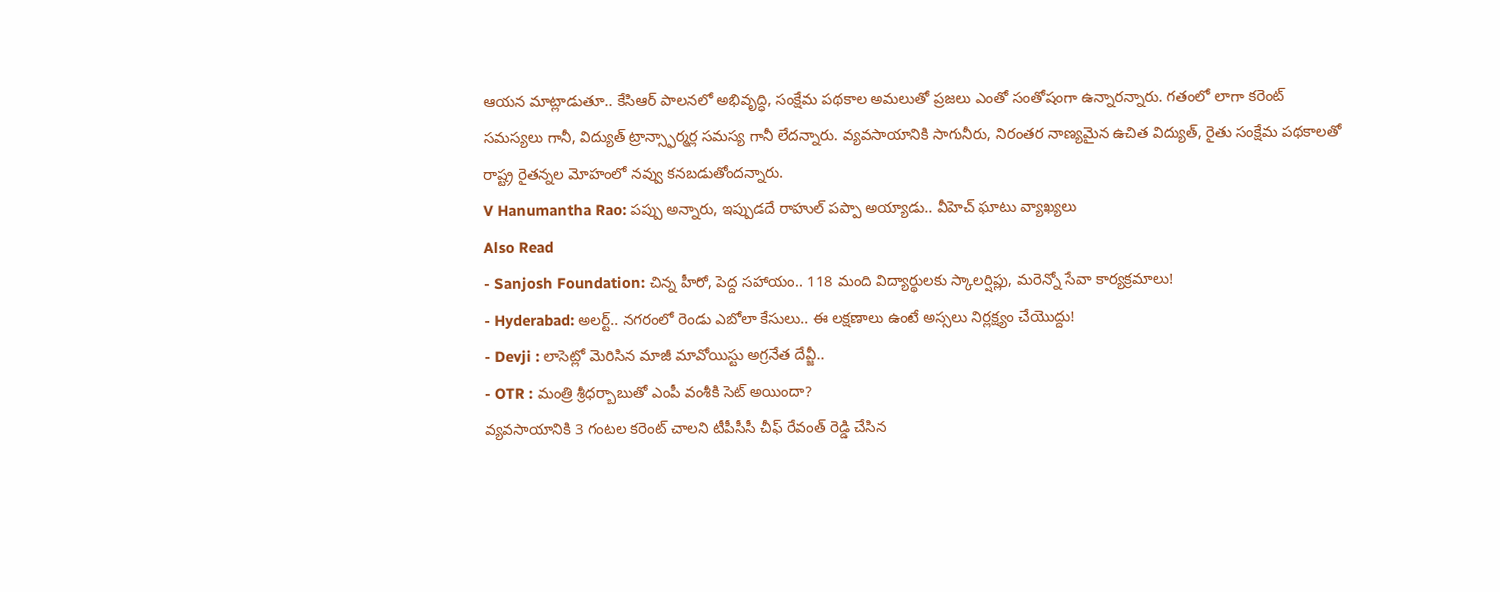ఆయన మాట్లాడుతూ.. కేసిఆర్ పాలనలో అభివృద్ధి, సంక్షేమ పథకాల అమలుతో ప్రజలు ఎంతో సంతోషంగా ఉన్నారన్నారు. గతంలో లాగా కరెంట్ సమస్యలు గానీ, విద్యుత్ ట్రాన్స్ఫార్మర్ల సమస్య గానీ లేదన్నారు. వ్యవసాయానికి సాగునీరు, నిరంతర నాణ్యమైన ఉచిత విద్యుత్, రైతు సంక్షేమ పథకాలతో రాష్ట్ర రైతన్నల మోహంలో నవ్వు కనబడుతోందన్నారు.
V Hanumantha Rao: పప్పు అన్నారు, ఇప్పుడదే రాహుల్ పప్పా అయ్యాడు.. వీహెచ్ ఘాటు వ్యాఖ్యలు
Also Read
- Sanjosh Foundation: చిన్న హీరో, పెద్ద సహాయం.. 118 మంది విద్యార్థులకు స్కాలర్షిప్లు, మరెన్నో సేవా కార్యక్రమాలు!
- Hyderabad: అలర్ట్.. నగరంలో రెండు ఎబోలా కేసులు.. ఈ లక్షణాలు ఉంటే అస్సలు నిర్లక్ష్యం చేయొద్దు!
- Devji : లాసెట్లో మెరిసిన మాజీ మావోయిస్టు అగ్రనేత దేవ్జీ..
- OTR : మంత్రి శ్రీధర్బాబుతో ఎంపీ వంశీకి సెట్ అయిందా?
వ్యవసాయానికి 3 గంటల కరెంట్ చాలని టీపీసీసీ చీఫ్ రేవంత్ రెడ్డి చేసిన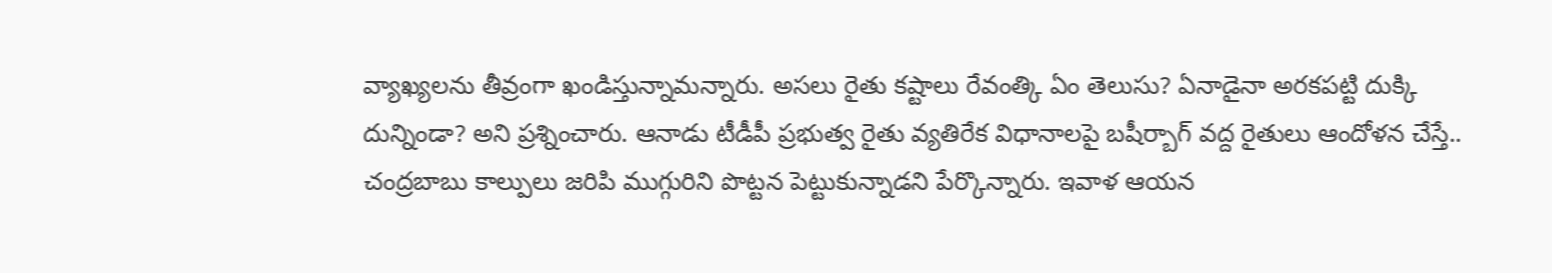వ్యాఖ్యలను తీవ్రంగా ఖండిస్తున్నామన్నారు. అసలు రైతు కష్టాలు రేవంత్కి ఏం తెలుసు? ఏనాడైనా అరకపట్టి దుక్కి దున్నిండా? అని ప్రశ్నించారు. ఆనాడు టీడీపీ ప్రభుత్వ రైతు వ్యతిరేక విధానాలపై బషీర్బాగ్ వద్ద రైతులు ఆందోళన చేస్తే.. చంద్రబాబు కాల్పులు జరిపి ముగ్గురిని పొట్టన పెట్టుకున్నాడని పేర్కొన్నారు. ఇవాళ ఆయన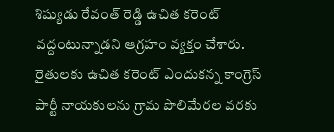శిష్యుడు రేవంత్ రెడ్డి ఉచిత కరెంట్ వద్దంటున్నాడని ఆగ్రహం వ్యక్తం చేశారు. రైతులకు ఉచిత కరెంట్ ఎందుకన్న కాంగ్రెస్ పార్టీ నాయకులను గ్రామ పొలిమేరల వరకు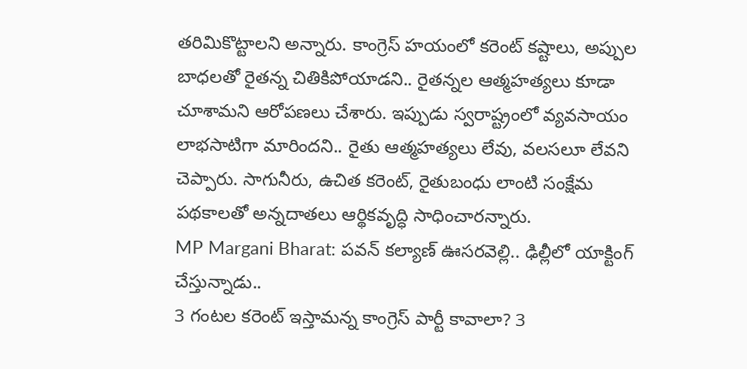తరిమికొట్టాలని అన్నారు. కాంగ్రెస్ హయంలో కరెంట్ కష్టాలు, అప్పుల బాధలతో రైతన్న చితికిపోయాడని.. రైతన్నల ఆత్మహత్యలు కూడా చూశామని ఆరోపణలు చేశారు. ఇప్పుడు స్వరాష్ట్రంలో వ్యవసాయం లాభసాటిగా మారిందని.. రైతు ఆత్మహత్యలు లేవు, వలసలూ లేవని చెప్పారు. సాగునీరు, ఉచిత కరెంట్, రైతుబంధు లాంటి సంక్షేమ పథకాలతో అన్నదాతలు ఆర్థికవృద్ధి సాధించారన్నారు.
MP Margani Bharat: పవన్ కల్యాణ్ ఊసరవెల్లి.. ఢిల్లీలో యాక్టింగ్ చేస్తున్నాడు..
3 గంటల కరెంట్ ఇస్తామన్న కాంగ్రెస్ పార్టీ కావాలా? 3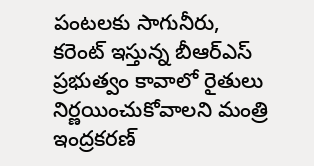పంటలకు సాగునీరు, కరెంట్ ఇస్తున్న బీఆర్ఎస్ ప్రభుత్వం కావాలో రైతులు నిర్ణయించుకోవాలని మంత్రి ఇంద్రకరణ్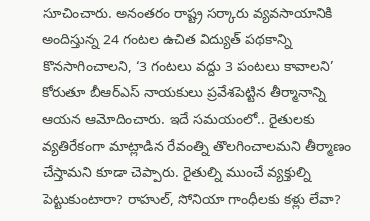సూచించారు. అనంతరం రాష్ట్ర సర్కారు వ్యవసాయానికి అందిస్తున్న 24 గంటల ఉచిత విద్యుత్ పథకాన్ని కొనసాగించాలని, ‘3 గంటలు వద్దు 3 పంటలు కావాలని’ కోరుతూ బీఆర్ఎస్ నాయకులు ప్రవేశపెట్టిన తీర్మానాన్ని ఆయన ఆమోదించారు. ఇదే సమయంలో.. రైతులకు వ్యతిరేకంగా మాట్లాడిన రేవంత్ని తొలగించాలమని తీర్మాణం చేస్తామని కూడా చెప్పారు. రైతుల్ని ముంచే వ్యక్తుల్ని పెట్టుకుంటారా? రాహుల్, సోనియా గాంధీలకు కళ్లు లేవా?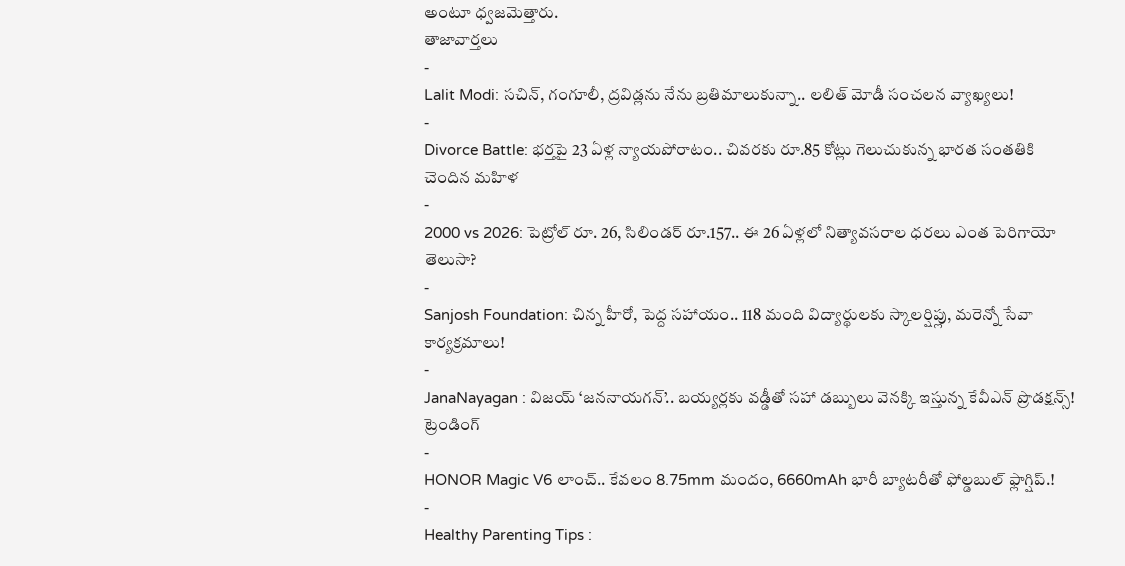అంటూ ధ్వజమెత్తారు.
తాజావార్తలు
-
Lalit Modi: సచిన్, గంగూలీ, ద్రవిడ్లను నేను బ్రతిమాలుకున్నా.. లలిత్ మోడీ సంచలన వ్యాఖ్యలు!
-
Divorce Battle: భర్తపై 23 ఏళ్ల న్యాయపోరాటం.. చివరకు రూ.85 కోట్లు గెలుచుకున్న భారత సంతతికి చెందిన మహిళ
-
2000 vs 2026: పెట్రోల్ రూ. 26, సిలిండర్ రూ.157.. ఈ 26 ఏళ్లలో నిత్యావసరాల ధరలు ఎంత పెరిగాయో తెలుసా?
-
Sanjosh Foundation: చిన్న హీరో, పెద్ద సహాయం.. 118 మంది విద్యార్థులకు స్కాలర్షిప్లు, మరెన్నో సేవా కార్యక్రమాలు!
-
JanaNayagan : విజయ్ ‘జననాయగన్’.. బయ్యర్లకు వడ్డీతో సహా డబ్బులు వెనక్కి ఇస్తున్న కేవీఎన్ ప్రొడక్షన్స్!
ట్రెండింగ్
-
HONOR Magic V6 లాంచ్.. కేవలం 8.75mm మందం, 6660mAh భారీ బ్యాటరీతో ఫోల్డబుల్ ఫ్లాగ్షిప్.!
-
Healthy Parenting Tips :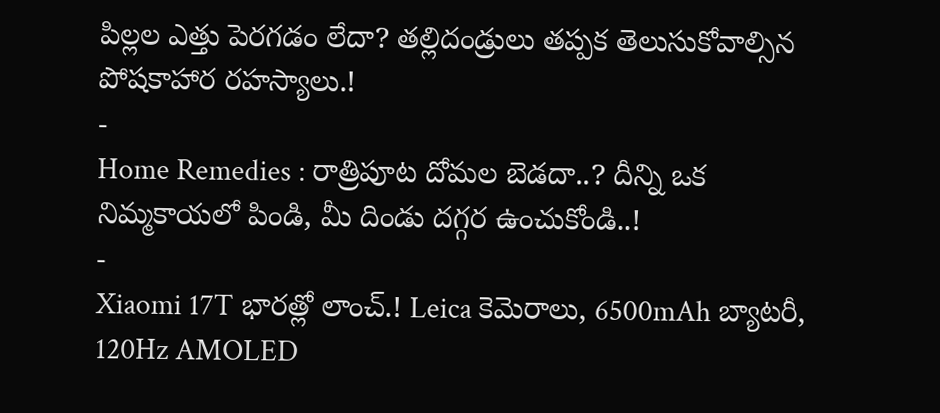పిల్లల ఎత్తు పెరగడం లేదా? తల్లిదండ్రులు తప్పక తెలుసుకోవాల్సిన పోషకాహార రహస్యాలు.!
-
Home Remedies : రాత్రిపూట దోమల బెడదా..? దీన్ని ఒక నిమ్మకాయలో పిండి, మీ దిండు దగ్గర ఉంచుకోండి..!
-
Xiaomi 17T భారత్లో లాంచ్.! Leica కెమెరాలు, 6500mAh బ్యాటరీ, 120Hz AMOLED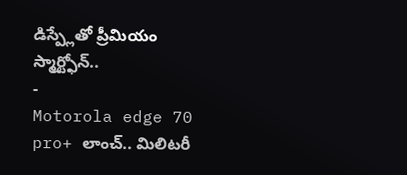డిస్ప్లేతో ప్రీమియం స్మార్ట్ఫోన్..
-
Motorola edge 70 pro+ లాంచ్.. మిలిటరీ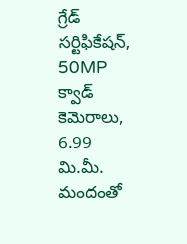గ్రేడ్ సర్టిఫికేషన్, 50MP క్వాడ్ కెమెరాలు, 6.99 మి.మీ. మందంతో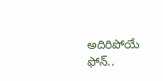అదిరిపోయే ఫోన్..